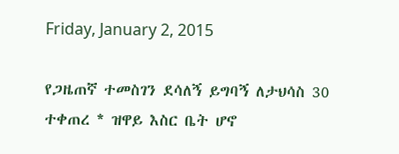Friday, January 2, 2015

የጋዜጠኛ ተመስገን ደሳለኝ ይግባኝ ለታህሳስ 30 ተቀጠረ * ዝዋይ እስር ቤት ሆኖ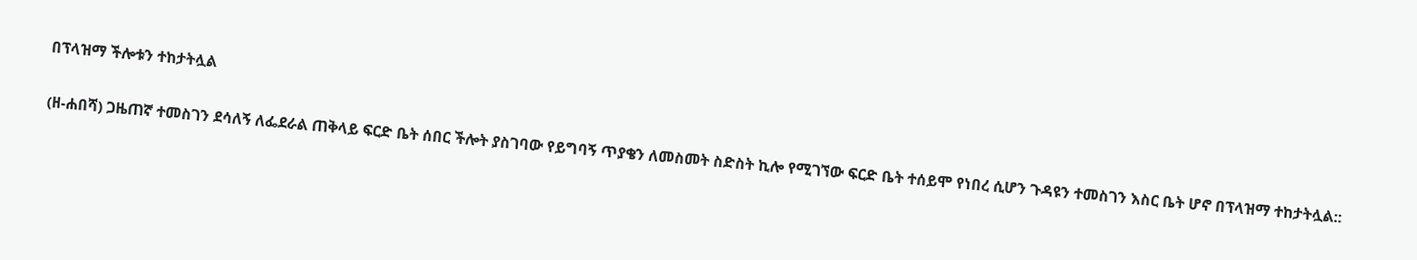በፕላዝማ ችሎቱን ተከታትሏል

(ዘ-ሐበሻ) ጋዜጠኛ ተመስገን ደሳለኝ ለፌደራል ጠቅላይ ፍርድ ቤት ሰበር ችሎት ያስገባው የይግባኝ ጥያቄን ለመስመት ስድስት ኪሎ የሚገኘው ፍርድ ቤት ተሰይሞ የነበረ ሲሆን ጉዳዩን ተመስገን እስር ቤት ሆኖ በፕላዝማ ተከታትሏል::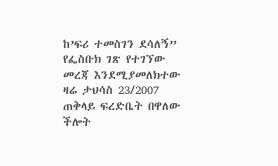ከ’ፍሪ ተመስገን ደሳለኝ” የፌስቡክ ገጽ የተገኘው መረጃ እንደሚያመለክተው ዛሬ ታህሳስ 23/2007 ጠቅላይ ፍረድቤት በዋለው ችሎት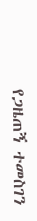የጋዜጠኝ ተመስገን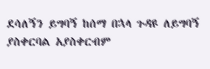ደሳለኝን ይግባኝ ከሰማ በኋላ ጉዳዩ ለይግባኝ ያስቀርባል አያስቀርብም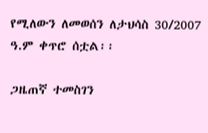የሚለውን ለመወሰን ለታህሳስ 30/2007 ዓ.ም ቀጥሮ ሰቷል፡፡

ጋዜጠኛ ተመስገን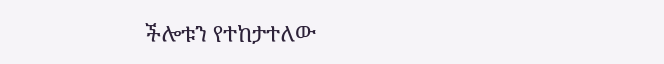ችሎቱን የተከታተለው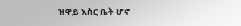ዝዋይ እስር ቤት ሆኖ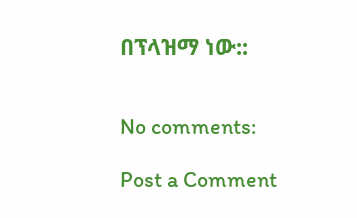በፕላዝማ ነው::


No comments:

Post a Comment